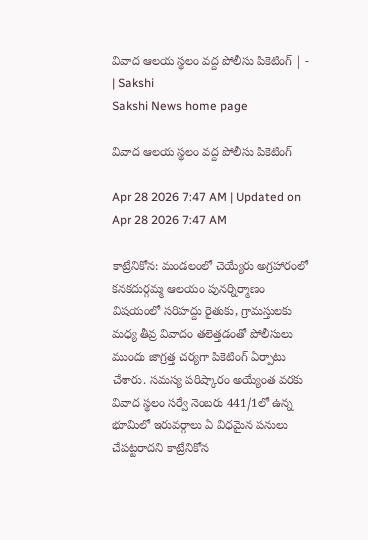వివాద ఆలయ స్థలం వద్ద పోలీసు పికెటింగ్‌ | - | Sakshi
Sakshi News home page

వివాద ఆలయ స్థలం వద్ద పోలీసు పికెటింగ్‌

Apr 28 2026 7:47 AM | Updated on Apr 28 2026 7:47 AM

కాట్రేనికోన: మండలంలో చెయ్యేరు అగ్రహారంలో కనకదుర్గమ్మ ఆలయం పునర్నిర్మాణం విషయంలో సరిహద్దు రైతుకు, గ్రామస్తులకు మధ్య తీవ్ర వివాదం తలెత్తడంతో పోలీసులు ముందు జాగ్రత్త చర్యగా పికెటింగ్‌ ఏర్పాటు చేశారు. సమస్య పరిష్కారం అయ్యేంత వరకు వివాద స్థలం సర్వే నెంబరు 441/1లో ఉన్న భూమిలో ఇరువర్గాలు ఏ విధమైన పనులు చేపట్టరాదని కాట్రేనికోన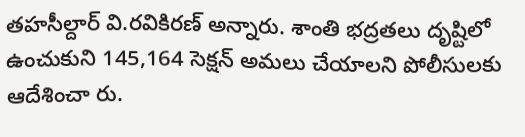తహసీల్దార్‌ వి.రవికిరణ్‌ అన్నారు. శాంతి భద్రతలు దృష్టిలో ఉంచుకుని 145,164 సెక్షన్‌ అమలు చేయాలని పోలీసులకు ఆదేశించా రు.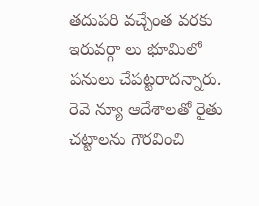తదుపరి వచ్చేంత వరకు ఇరువర్గా లు భూమిలో పనులు చేపట్టరాదన్నారు. రెవె న్యూ ఆదేశాలతో రైతు చట్టాలను గౌరవించి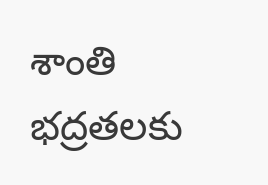శాంతి భద్రతలకు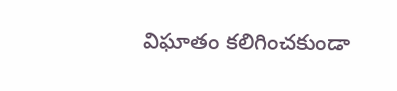విఘాతం కలిగించకుండా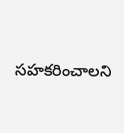సహకరించాలని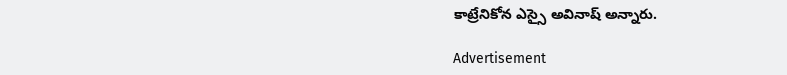కాట్రేనికోన ఎస్సై అవినాష్‌ అన్నారు.

Advertisement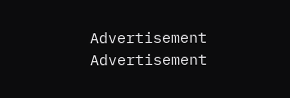Advertisement
Advertisement